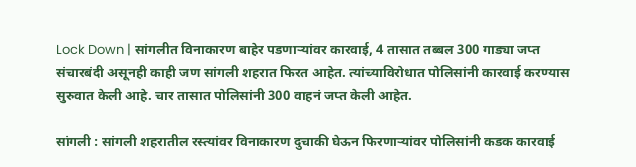Lock Down | सांगलीत विनाकारण बाहेर पडणाऱ्यांवर कारवाई, 4 तासात तब्बल 300 गाड्या जप्त
संचारबंदी असूनही काही जण सांगली शहरात फिरत आहेत. त्यांच्याविरोधात पोलिसांनी कारवाई करण्यास सुरुवात केली आहे. चार तासात पोलिसांनी 300 वाहनं जप्त केली आहेत.

सांगली : सांगली शहरातील रस्त्यांवर विनाकारण दुचाकी घेऊन फिरणाऱ्यांवर पोलिसांनी कडक कारवाई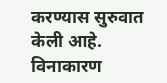करण्यास सुरुवात केली आहे. विनाकारण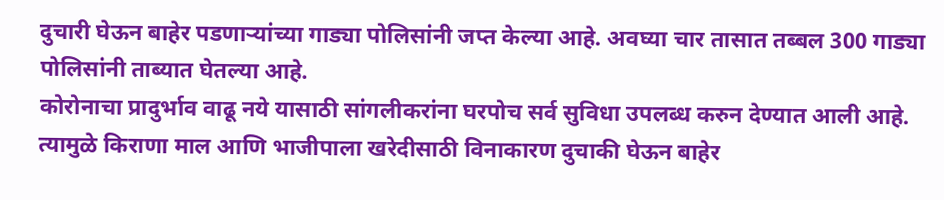दुचारी घेऊन बाहेर पडणाऱ्यांच्या गाड्या पोलिसांनी जप्त केल्या आहे. अवघ्या चार तासात तब्बल 300 गाड्या पोलिसांनी ताब्यात घेतल्या आहे.
कोरोनाचा प्रादुर्भाव वाढू नये यासाठी सांगलीकरांना घरपोच सर्व सुविधा उपलब्ध करुन देण्यात आली आहे. त्यामुळे किराणा माल आणि भाजीपाला खरेदीसाठी विनाकारण दुचाकी घेऊन बाहेर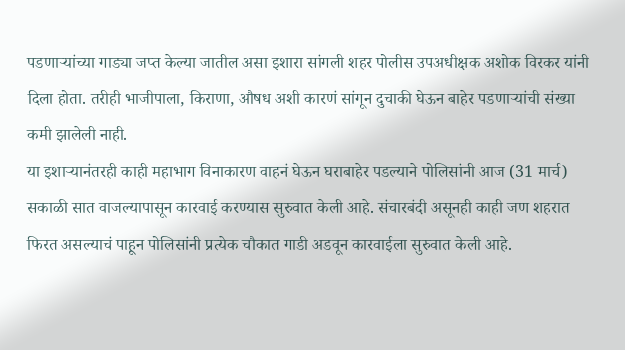पडणाऱ्यांच्या गाड्या जप्त केल्या जातील असा इशारा सांगली शहर पोलीस उपअधीक्षक अशोक विरकर यांनी दिला होता. तरीही भाजीपाला, किराणा, औषध अशी कारणं सांगून दुचाकी घेऊन बाहेर पडणाऱ्यांची संख्या कमी झालेली नाही.
या इशाऱ्यानंतरही काही महाभाग विनाकारण वाहनं घेऊन घराबाहेर पडल्याने पोलिसांनी आज (31 मार्च) सकाळी सात वाजल्यापासून कारवाई करण्यास सुरुवात केली आहे. संचारबंदी असूनही काही जण शहरात फिरत असल्याचं पाहून पोलिसांनी प्रत्येक चौकात गाडी अडवून कारवाईला सुरुवात केली आहे.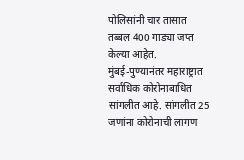पोलिसांनी चार तासात तब्बल 400 गाड्या जप्त केल्या आहेत.
मुंबई-पुण्यानंतर महाराष्ट्रात सर्वाधिक कोरोनाबाधित सांगलीत आहे. सांगलीत 25 जणांना कोरोनाची लागण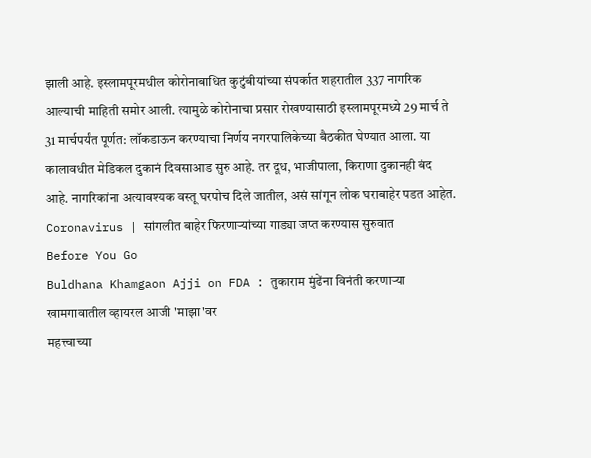झाली आहे. इस्लामपूरमधील कोरोनाबाधित कुटुंबीयांच्या संपर्कात शहरातील 337 नागरिक आल्याची माहिती समोर आली. त्यामुळे कोरोनाचा प्रसार रोखण्यासाठी इस्लामपूरमध्ये 29 मार्च ते 31 मार्चपर्यंत पूर्णत: लॉकडाऊन करण्याचा निर्णय नगरपालिकेच्या बैठकीत घेण्यात आला. या कालावधीत मेडिकल दुकानं दिवसाआड सुरु आहे. तर दूध, भाजीपाला, किराणा दुकानही बंद आहे. नागरिकांना अत्यावश्यक वस्तू घरपोच दिले जातील, असं सांगून लोक घराबाहेर पडत आहेत.
Coronavirus | सांगलीत बाहेर फिरणाऱ्यांच्या गाड्या जप्त करण्यास सुरुवात
Before You Go
Buldhana Khamgaon Ajji on FDA : तुकाराम मुंढेंना विनंती करणाऱ्या खामगावातील व्हायरल आजी 'माझा'वर
महत्त्वाच्या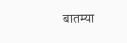बातम्या